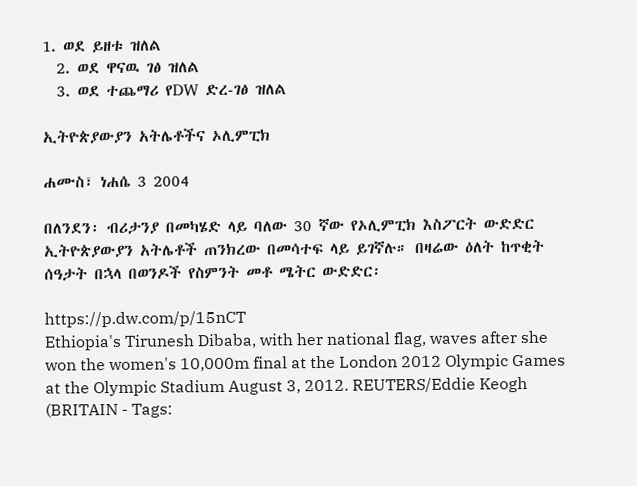1. ወደ ይዘቱ ዝለል
  2. ወደ ዋናዉ ገፅ ዝለል
  3. ወደ ተጨማሪ የDW ድረ-ገፅ ዝለል

ኢትዮጵያውያን አትሌቶችና ኦሊምፒክ

ሐሙስ፣ ነሐሴ 3 2004

በለንደን፡ ብሪታንያ በመካሄድ ላይ ባለው 30 ኛው የኦሊምፒክ እስፖርት ውድድር ኢትዮጵያውያን አትሌቶች ጠንክረው በመሳተፍ ላይ ይገኛሉ። በዛሬው ዕለት ከጥቂት ሰዓታት በኋላ በወንዶች የስምንት መቶ ሜትር ውድድር፡

https://p.dw.com/p/15nCT
Ethiopia's Tirunesh Dibaba, with her national flag, waves after she won the women's 10,000m final at the London 2012 Olympic Games at the Olympic Stadium August 3, 2012. REUTERS/Eddie Keogh (BRITAIN - Tags: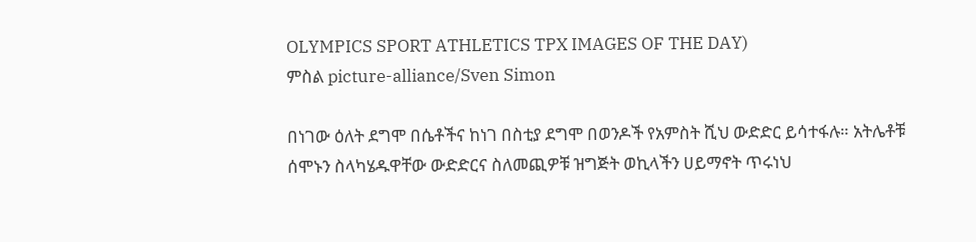OLYMPICS SPORT ATHLETICS TPX IMAGES OF THE DAY)
ምስል picture-alliance/Sven Simon

በነገው ዕለት ደግሞ በሴቶችና ከነገ በስቲያ ደግሞ በወንዶች የአምስት ሺህ ውድድር ይሳተፋሉ። አትሌቶቹ ሰሞኑን ስላካሄዱዋቸው ውድድርና ስለመጪዎቹ ዝግጅት ወኪላችን ሀይማኖት ጥሩነህ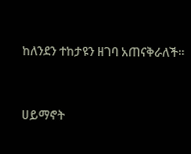ከለንደን ተከታዩን ዘገባ አጠናቅራለች።


ሀይማኖት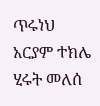ጥሩነህ
አርያም ተክሌ
ሂሩት መለሰ